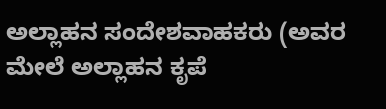ಅಲ್ಲಾಹನ ಸಂದೇಶವಾಹಕರು (ಅವರ ಮೇಲೆ ಅಲ್ಲಾಹನ ಕೃಪೆ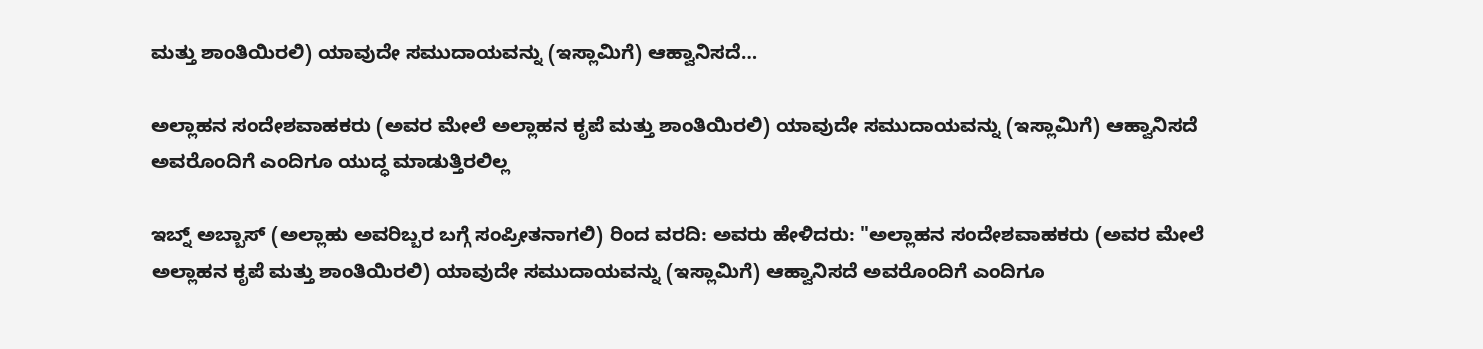ಮತ್ತು ಶಾಂತಿಯಿರಲಿ) ಯಾವುದೇ ಸಮುದಾಯವನ್ನು (ಇಸ್ಲಾಮಿಗೆ) ಆಹ್ವಾನಿಸದೆ…

ಅಲ್ಲಾಹನ ಸಂದೇಶವಾಹಕರು (ಅವರ ಮೇಲೆ ಅಲ್ಲಾಹನ ಕೃಪೆ ಮತ್ತು ಶಾಂತಿಯಿರಲಿ) ಯಾವುದೇ ಸಮುದಾಯವನ್ನು (ಇಸ್ಲಾಮಿಗೆ) ಆಹ್ವಾನಿಸದೆ ಅವರೊಂದಿಗೆ ಎಂದಿಗೂ ಯುದ್ಧ ಮಾಡುತ್ತಿರಲಿಲ್ಲ

ಇಬ್ನ್ ಅಬ್ಬಾಸ್ (ಅಲ್ಲಾಹು ಅವರಿಬ್ಬರ ಬಗ್ಗೆ ಸಂಪ್ರೀತನಾಗಲಿ) ರಿಂದ ವರದಿ: ಅವರು ಹೇಳಿದರು: "ಅಲ್ಲಾಹನ ಸಂದೇಶವಾಹಕರು (ಅವರ ಮೇಲೆ ಅಲ್ಲಾಹನ ಕೃಪೆ ಮತ್ತು ಶಾಂತಿಯಿರಲಿ) ಯಾವುದೇ ಸಮುದಾಯವನ್ನು (ಇಸ್ಲಾಮಿಗೆ) ಆಹ್ವಾನಿಸದೆ ಅವರೊಂದಿಗೆ ಎಂದಿಗೂ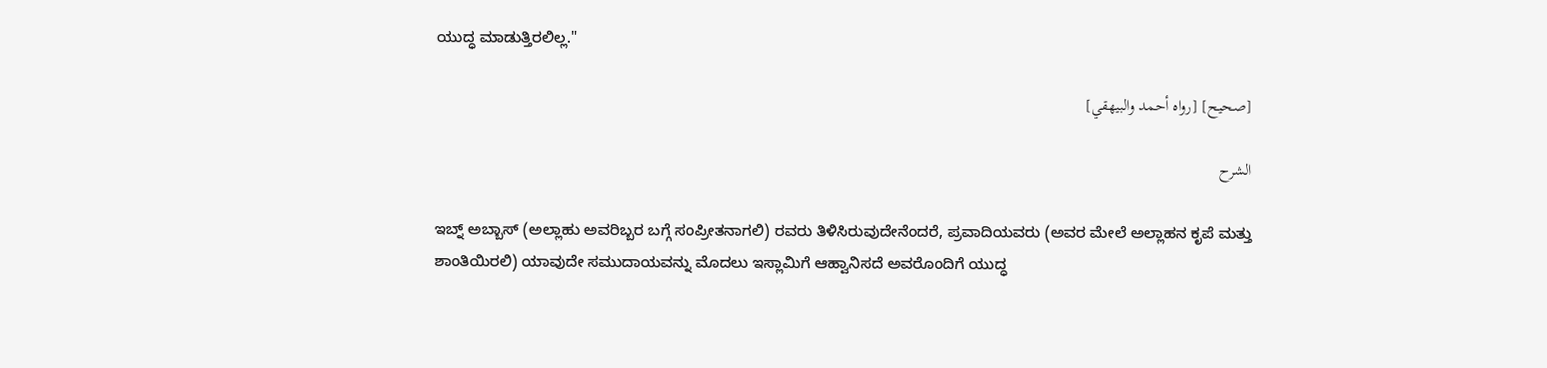ಯುದ್ಧ ಮಾಡುತ್ತಿರಲಿಲ್ಲ."

[صحيح] [رواه أحمد والبيهقي]

الشرح

ಇಬ್ನ್ ಅಬ್ಬಾಸ್ (ಅಲ್ಲಾಹು ಅವರಿಬ್ಬರ ಬಗ್ಗೆ ಸಂಪ್ರೀತನಾಗಲಿ) ರವರು ತಿಳಿಸಿರುವುದೇನೆಂದರೆ, ಪ್ರವಾದಿಯವರು (ಅವರ ಮೇಲೆ ಅಲ್ಲಾಹನ ಕೃಪೆ ಮತ್ತು ಶಾಂತಿಯಿರಲಿ) ಯಾವುದೇ ಸಮುದಾಯವನ್ನು ಮೊದಲು ಇಸ್ಲಾಮಿಗೆ ಆಹ್ವಾನಿಸದೆ ಅವರೊಂದಿಗೆ ಯುದ್ಧ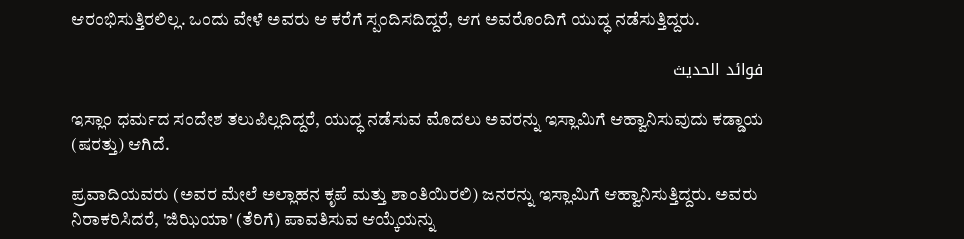ಆರಂಭಿಸುತ್ತಿರಲಿಲ್ಲ. ಒಂದು ವೇಳೆ ಅವರು ಆ ಕರೆಗೆ ಸ್ಪಂದಿಸದಿದ್ದರೆ, ಆಗ ಅವರೊಂದಿಗೆ ಯುದ್ಧ ನಡೆಸುತ್ತಿದ್ದರು.

فوائد الحديث

ಇಸ್ಲಾಂ ಧರ್ಮದ ಸಂದೇಶ ತಲುಪಿಲ್ಲದಿದ್ದರೆ, ಯುದ್ಧ ನಡೆಸುವ ಮೊದಲು ಅವರನ್ನು ಇಸ್ಲಾಮಿಗೆ ಆಹ್ವಾನಿಸುವುದು ಕಡ್ಡಾಯ (ಷರತ್ತು) ಆಗಿದೆ.

ಪ್ರವಾದಿಯವರು (ಅವರ ಮೇಲೆ ಅಲ್ಲಾಹನ ಕೃಪೆ ಮತ್ತು ಶಾಂತಿಯಿರಲಿ) ಜನರನ್ನು ಇಸ್ಲಾಮಿಗೆ ಆಹ್ವಾನಿಸುತ್ತಿದ್ದರು. ಅವರು ನಿರಾಕರಿಸಿದರೆ, 'ಜಿಝಿಯಾ' (ತೆರಿಗೆ) ಪಾವತಿಸುವ ಆಯ್ಕೆಯನ್ನು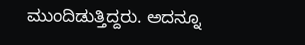ಮುಂದಿಡುತ್ತಿದ್ದರು. ಅದನ್ನೂ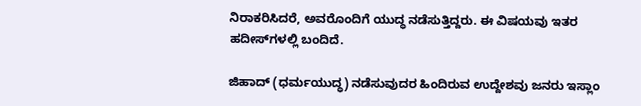ನಿರಾಕರಿಸಿದರೆ, ಅವರೊಂದಿಗೆ ಯುದ್ಧ ನಡೆಸುತ್ತಿದ್ದರು. ಈ ವಿಷಯವು ಇತರ ಹದೀಸ್‌ಗಳಲ್ಲಿ ಬಂದಿದೆ.

ಜಿಹಾದ್ (ಧರ್ಮಯುದ್ಧ) ನಡೆಸುವುದರ ಹಿಂದಿರುವ ಉದ್ದೇಶವು ಜನರು ಇಸ್ಲಾಂ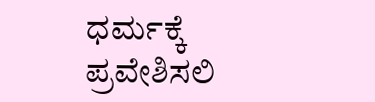ಧರ್ಮಕ್ಕೆ ಪ್ರವೇಶಿಸಲಿ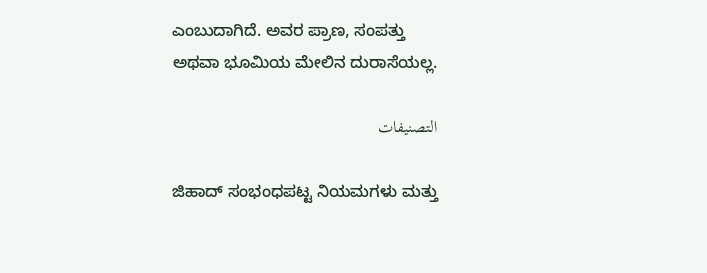ಎಂಬುದಾಗಿದೆ. ಅವರ ಪ್ರಾಣ, ಸಂಪತ್ತು ಅಥವಾ ಭೂಮಿಯ ಮೇಲಿನ ದುರಾಸೆಯಲ್ಲ.

التصنيفات

ಜಿಹಾದ್‌ ಸಂಭಂಧಪಟ್ಟ ನಿಯಮಗಳು ಮತ್ತು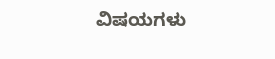ವಿಷಯಗಳು